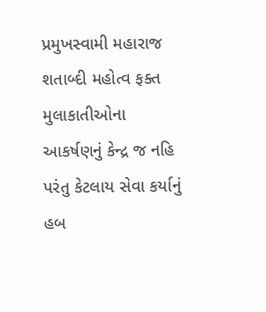પ્રમુખસ્વામી મહારાજ શતાબ્દી મહોત્વ ફક્ત મુલાકાતીઓના આકર્ષણનું કેન્દ્ર જ નહિ પરંતુ કેટલાય સેવા કર્યાનું હબ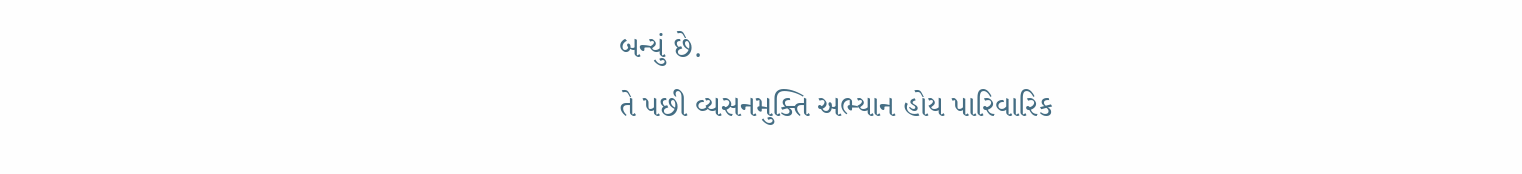બન્યું છે.
તે પછી વ્યસનમુક્તિ અભ્યાન હોય પારિવારિક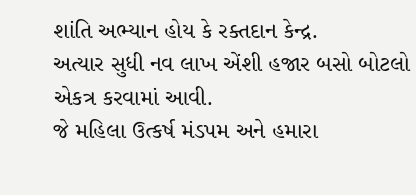શાંતિ અભ્યાન હોય કે રક્તદાન કેન્દ્ર.
અત્યાર સુધી નવ લાખ એંશી હજાર બસો બોટલો એકત્ર કરવામાં આવી.
જે મહિલા ઉત્કર્ષ મંડપમ અને હમારા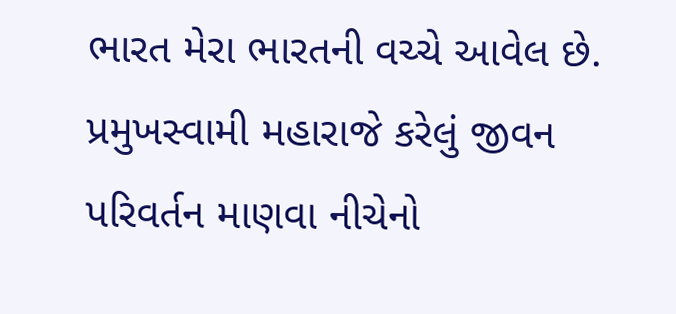ભારત મેરા ભારતની વચ્ચે આવેલ છે.
પ્રમુખસ્વામી મહારાજે કરેલું જીવન પરિવર્તન માણવા નીચેનો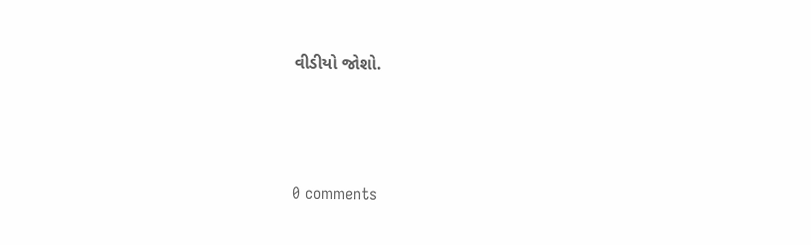વીડીયો જોશો.




0 comments